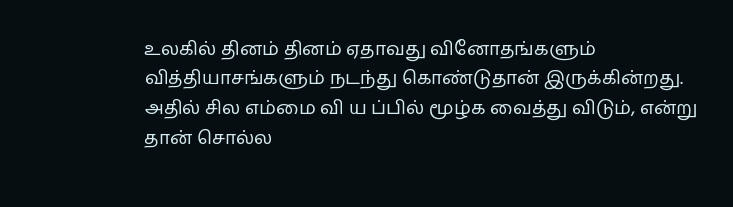உலகில் தினம் தினம் ஏதாவது வினோதங்களும் வித்தியாசங்களும் நடந்து கொண்டுதான் இருக்கின்றது. அதில் சில எம்மை வி ய ப்பில் மூழ்க வைத்து விடும், என்று தான் சொல்ல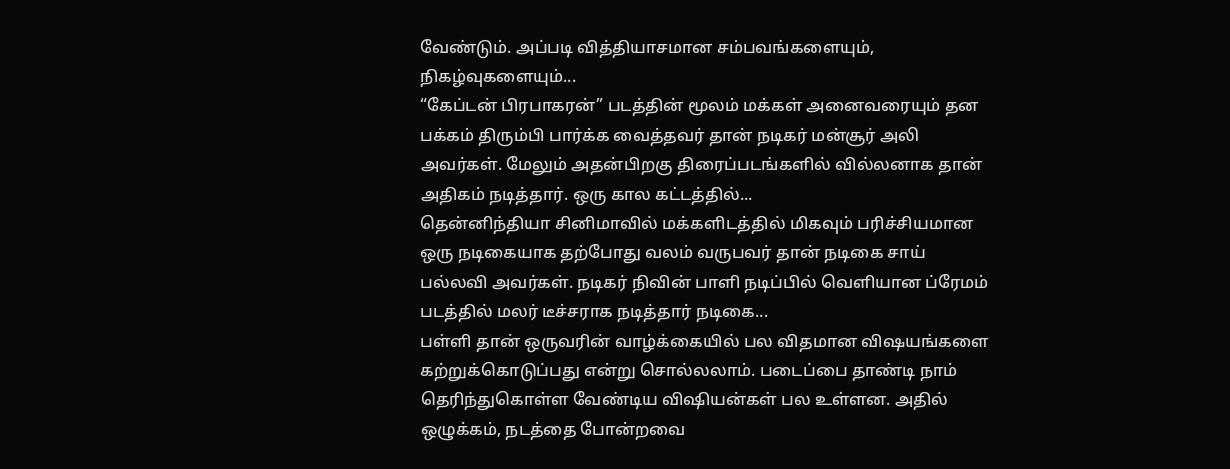வேண்டும். அப்படி வித்தியாசமான சம்பவங்களையும், நிகழ்வுகளையும்...
“கேப்டன் பிரபாகரன்” படத்தின் மூலம் மக்கள் அனைவரையும் தன பக்கம் திரும்பி பார்க்க வைத்தவர் தான் நடிகர் மன்சூர் அலி அவர்கள். மேலும் அதன்பிறகு திரைப்படங்களில் வில்லனாக தான் அதிகம் நடித்தார். ஒரு கால கட்டத்தில்...
தென்னிந்தியா சினிமாவில் மக்களிடத்தில் மிகவும் பரிச்சியமான ஒரு நடிகையாக தற்போது வலம் வருபவர் தான் நடிகை சாய் பல்லவி அவர்கள். நடிகர் நிவின் பாளி நடிப்பில் வெளியான ப்ரேமம் படத்தில் மலர் டீச்சராக நடித்தார் நடிகை...
பள்ளி தான் ஒருவரின் வாழ்க்கையில் பல விதமான விஷயங்களை கற்றுக்கொடுப்பது என்று சொல்லலாம். படைப்பை தாண்டி நாம் தெரிந்துகொள்ள வேண்டிய விஷியன்கள் பல உள்ளன. அதில் ஒழுக்கம், நடத்தை போன்றவை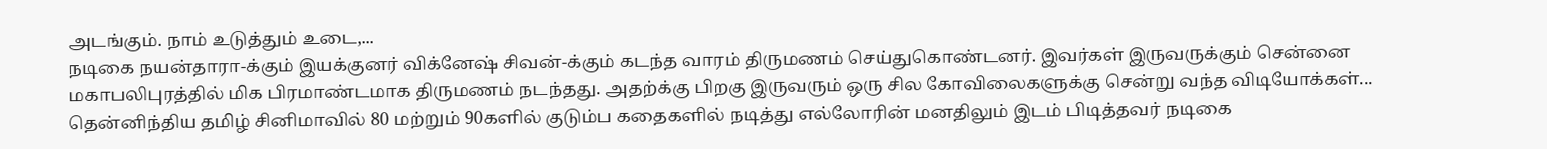அடங்கும். நாம் உடுத்தும் உடை,...
நடிகை நயன்தாரா-க்கும் இயக்குனர் விக்னேஷ் சிவன்-க்கும் கடந்த வாரம் திருமணம் செய்துகொண்டனர். இவர்கள் இருவருக்கும் சென்னை மகாபலிபுரத்தில் மிக பிரமாண்டமாக திருமணம் நடந்தது. அதற்க்கு பிறகு இருவரும் ஒரு சில கோவிலைகளுக்கு சென்று வந்த விடியோக்கள்...
தென்னிந்திய தமிழ் சினிமாவில் 80 மற்றும் 90களில் குடும்ப கதைகளில் நடித்து எல்லோரின் மனதிலும் இடம் பிடித்தவர் நடிகை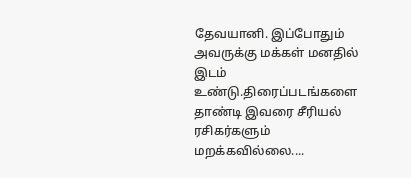தேவயானி. இப்போதும் அவருக்கு மக்கள் மனதில் இடம் உண்டு.திரைப்படங்களை தாண்டி இவரை சீரியல் ரசிகர்களும் மறக்கவில்லை....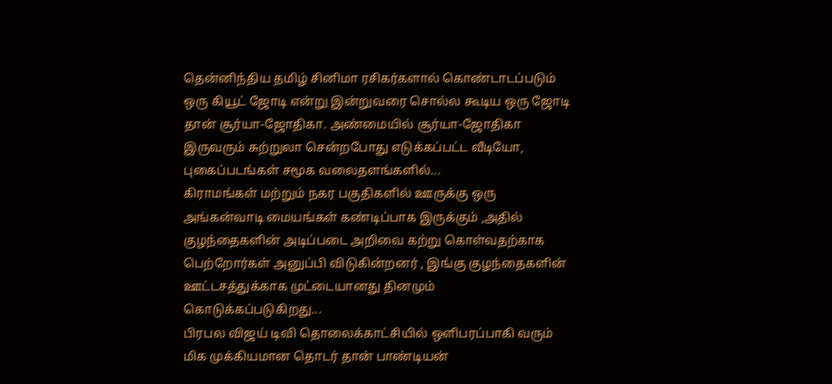தென்னிந்திய தமிழ் சினிமா ரசிகர்களால் கொண்டாடப்படும் ஒரு கியூட் ஜோடி என்று இன்றுவரை சொல்ல கூடிய ஒரு ஜோடி தான் சூர்யா-ஜோதிகா. அண்மையில் சூர்யா-ஜோதிகா இருவரும் சுற்றுலா சென்றபோது எடுக்கப்பட்ட வீடியோ, புகைப்படங்கள் சமூக வலைதளங்களில்...
கிராமங்கள் மற்றும் நகர பகுதிகளில் ஊருக்கு ஒரு அங்கன்வாடி மையங்கள் கண்டிப்பாக இருக்கும் ,அதில் குழந்தைகளின் அடிப்படை அறிவை கற்று கொள்வதற்காக பெற்றோர்கள் அனுப்பி விடுகின்றனர் , இங்கு குழந்தைகளின் ஊட்டசத்துக்காக முட்டையானது தினமும் கொடுக்கப்படுகிறது...
பிரபல விஜய் டிவி தொலைக்காட்சியில் ஒளிபரப்பாகி வரும் மிக முக்கியமான தொடர் தான் பாண்டியன்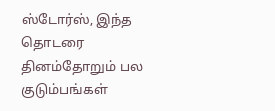ஸ்டோர்ஸ், இந்த தொடரை தினம்தோறும் பல குடும்பங்கள்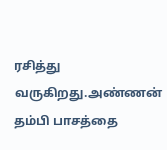ரசித்து வருகிறது.அண்ணன் தம்பி பாசத்தை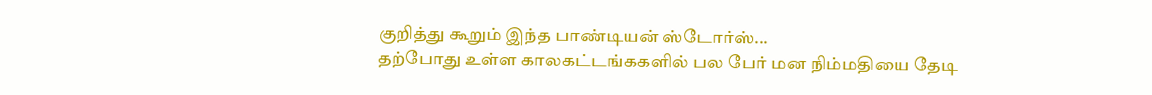குறித்து கூறும் இந்த பாண்டியன் ஸ்டோர்ஸ்...
தற்போது உள்ள காலகட்டங்ககளில் பல பேர் மன நிம்மதியை தேடி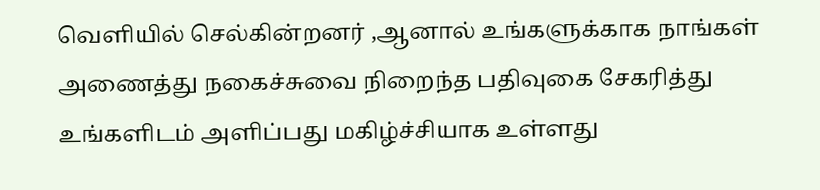வெளியில் செல்கின்றனர் ,ஆனால் உங்களுக்காக நாங்கள் அணைத்து நகைச்சுவை நிறைந்த பதிவுகை சேகரித்து உங்களிடம் அளிப்பது மகிழ்ச்சியாக உள்ளது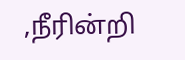,நீரின்றி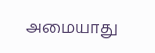அமையாது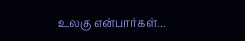உலகு என்பார்கள்...